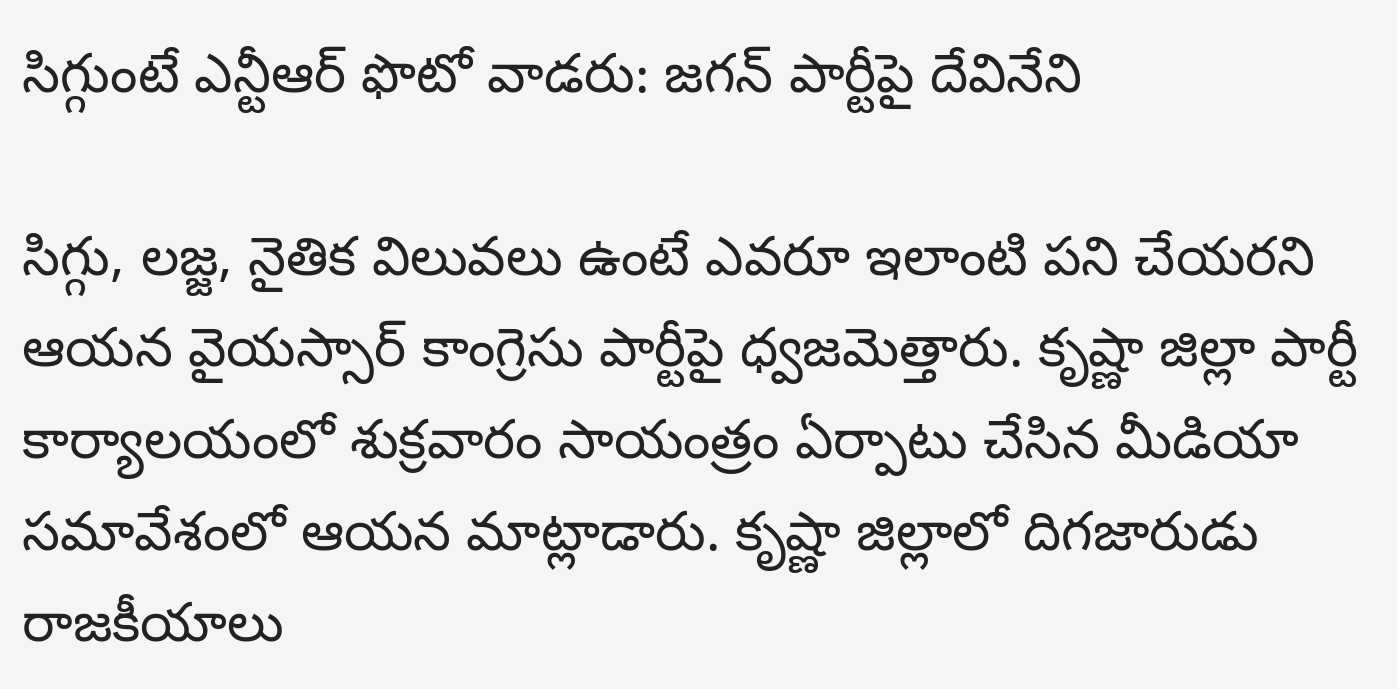సిగ్గుంటే ఎన్టీఆర్ ఫొటో వాడరు: జగన్ పార్టీపై దేవినేని

సిగ్గు, లజ్జ, నైతిక విలువలు ఉంటే ఎవరూ ఇలాంటి పని చేయరని ఆయన వైయస్సార్ కాంగ్రెసు పార్టీపై ధ్వజమెత్తారు. కృష్ణా జిల్లా పార్టీ కార్యాలయంలో శుక్రవారం సాయంత్రం ఏర్పాటు చేసిన మీడియా సమావేశంలో ఆయన మాట్లాడారు. కృష్ణా జిల్లాలో దిగజారుడు రాజకీయాలు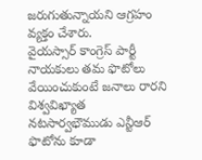జరుగుతున్నాయని ఆగ్రహం వ్యక్తం చేశారు.
వైయస్సార్ కాంగ్రెస్ పార్టీ నాయకులు తమ ఫొటోలు వేయించుకుంటే జనాలు రారని విశ్వవిఖ్యాత నటసార్వభౌముడు ఎన్టీఆర్ ఫొటోను కూడా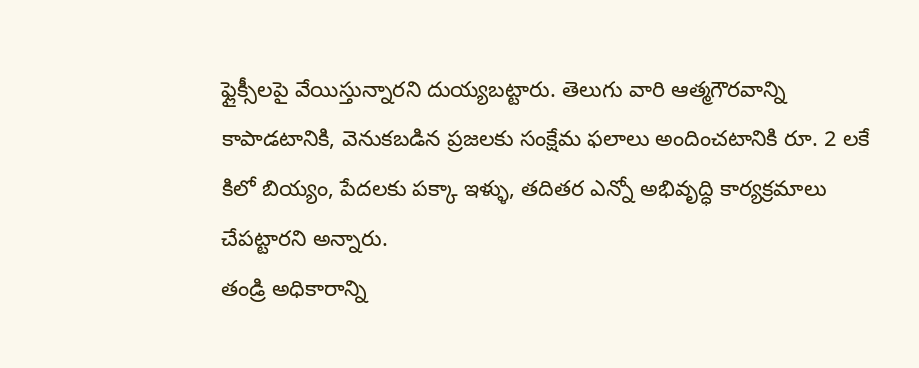ఫ్లైక్సీలపై వేయిస్తున్నారని దుయ్యబట్టారు. తెలుగు వారి ఆత్మగౌరవాన్ని కాపాడటానికి, వెనుకబడిన ప్రజలకు సంక్షేమ ఫలాలు అందించటానికి రూ. 2 లకే కిలో బియ్యం, పేదలకు పక్కా ఇళ్ళు, తదితర ఎన్నో అభివృద్ధి కార్యక్రమాలు చేపట్టారని అన్నారు.
తండ్రి అధికారాన్ని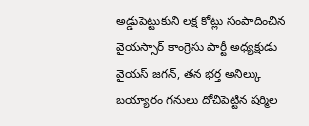అడ్డుపెట్టుకుని లక్ష కోట్లు సంపాదించిన వైయస్సార్ కాంగ్రెసు పార్టీ అధ్యక్షుడు వైయస్ జగన్, తన భర్త అనిల్కు బయ్యారం గనులు దోచిపెట్టిన షర్మిల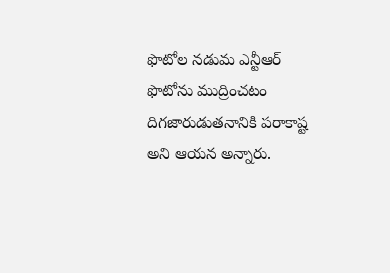ఫొటోల నడుమ ఎన్టీఆర్ ఫొటోను ముద్రించటం దిగజారుడుతనానికి పరాకాష్ట అని ఆయన అన్నారు.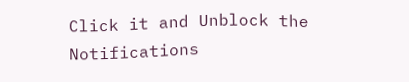Click it and Unblock the Notifications